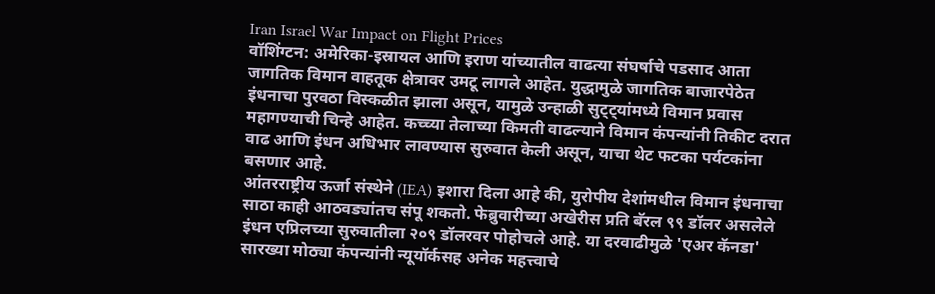Iran Israel War Impact on Flight Prices
वॉशिंग्टन: अमेरिका-इस्रायल आणि इराण यांच्यातील वाढत्या संघर्षाचे पडसाद आता जागतिक विमान वाहतूक क्षेत्रावर उमटू लागले आहेत. युद्धामुळे जागतिक बाजारपेठेत इंधनाचा पुरवठा विस्कळीत झाला असून, यामुळे उन्हाळी सुट्ट्यांमध्ये विमान प्रवास महागण्याची चिन्हे आहेत. कच्च्या तेलाच्या किमती वाढल्याने विमान कंपन्यांनी तिकीट दरात वाढ आणि इंधन अधिभार लावण्यास सुरुवात केली असून, याचा थेट फटका पर्यटकांना बसणार आहे.
आंतरराष्ट्रीय ऊर्जा संस्थेने (IEA) इशारा दिला आहे की, युरोपीय देशांमधील विमान इंधनाचा साठा काही आठवड्यांतच संपू शकतो. फेब्रुवारीच्या अखेरीस प्रति बॅरल ९९ डॉलर असलेले इंधन एप्रिलच्या सुरुवातीला २०९ डॉलरवर पोहोचले आहे. या दरवाढीमुळे 'एअर कॅनडा' सारख्या मोठ्या कंपन्यांनी न्यूयॉर्कसह अनेक महत्त्वाचे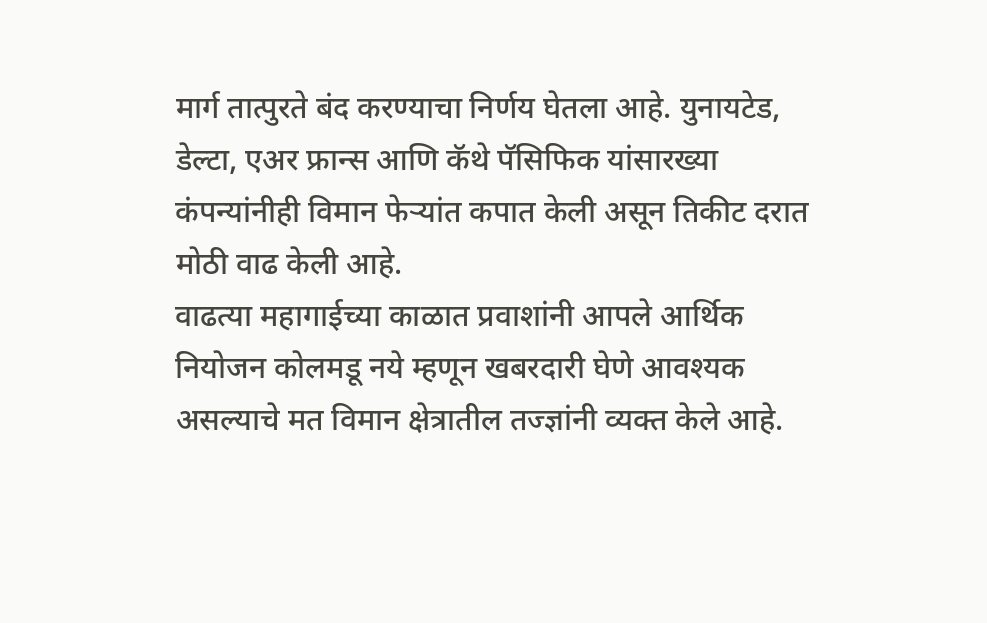मार्ग तात्पुरते बंद करण्याचा निर्णय घेतला आहे. युनायटेड, डेल्टा, एअर फ्रान्स आणि कॅथे पॅसिफिक यांसारख्या कंपन्यांनीही विमान फेऱ्यांत कपात केली असून तिकीट दरात मोठी वाढ केली आहे.
वाढत्या महागाईच्या काळात प्रवाशांनी आपले आर्थिक नियोजन कोलमडू नये म्हणून खबरदारी घेणे आवश्यक असल्याचे मत विमान क्षेत्रातील तज्ज्ञांनी व्यक्त केले आहे.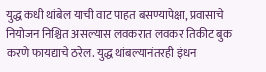युद्ध कधी थांबेल याची वाट पाहत बसण्यापेक्षा, प्रवासाचे नियोजन निश्चित असल्यास लवकरात लवकर तिकीट बुक करणे फायद्याचे ठरेल. युद्ध थांबल्यानंतरही इंधन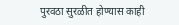पुरवठा सुरळीत होण्यास काही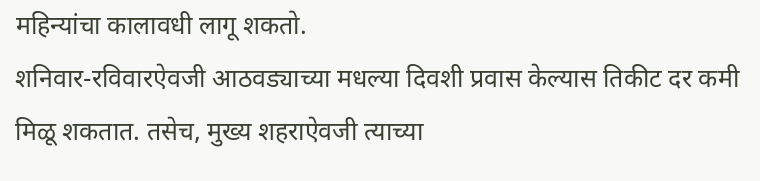महिन्यांचा कालावधी लागू शकतो.
शनिवार-रविवारऐवजी आठवड्याच्या मधल्या दिवशी प्रवास केल्यास तिकीट दर कमी मिळू शकतात. तसेच, मुख्य शहराऐवजी त्याच्या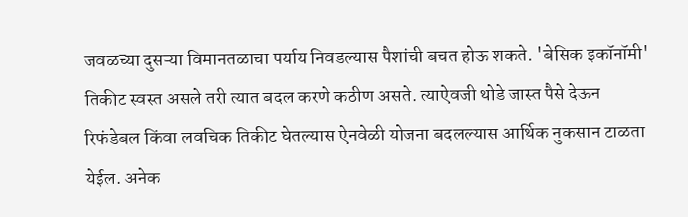जवळच्या दुसऱ्या विमानतळाचा पर्याय निवडल्यास पैशांची बचत होऊ शकते. 'बेसिक इकॉनॉमी' तिकीट स्वस्त असले तरी त्यात बदल करणे कठीण असते. त्याऐवजी थोडे जास्त पैसे देऊन रिफंडेबल किंवा लवचिक तिकीट घेतल्यास ऐनवेळी योजना बदलल्यास आर्थिक नुकसान टाळता येईल. अनेक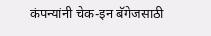कंपन्यांनी चेक-इन बॅगेजसाठी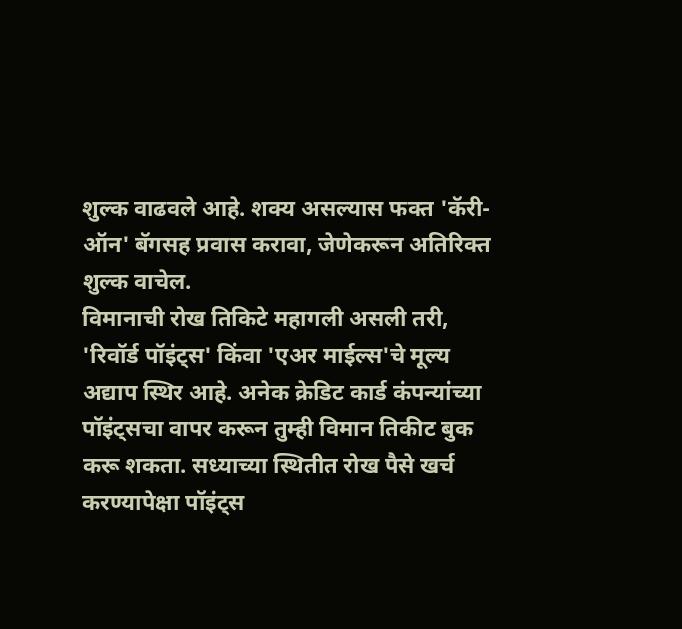शुल्क वाढवले आहे. शक्य असल्यास फक्त 'कॅरी-ऑन' बॅगसह प्रवास करावा, जेणेकरून अतिरिक्त शुल्क वाचेल.
विमानाची रोख तिकिटे महागली असली तरी, 'रिवॉर्ड पॉइंट्स' किंवा 'एअर माईल्स'चे मूल्य अद्याप स्थिर आहे. अनेक क्रेडिट कार्ड कंपन्यांच्या पॉइंट्सचा वापर करून तुम्ही विमान तिकीट बुक करू शकता. सध्याच्या स्थितीत रोख पैसे खर्च करण्यापेक्षा पॉइंट्स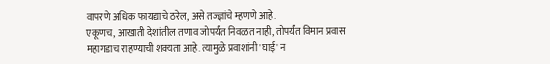वापरणे अधिक फायद्याचे ठरेल, असे तज्ज्ञांचे म्हणणे आहे.
एकूणच, आखाती देशांतील तणाव जोपर्यंत निवळत नाही, तोपर्यंत विमान प्रवास महागडाच राहण्याची शक्यता आहे. त्यामुळे प्रवाशांनी 'घाई' न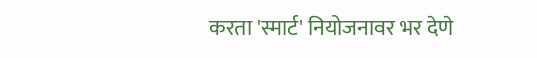करता 'स्मार्ट' नियोजनावर भर देणे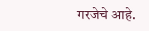गरजेचे आहे.